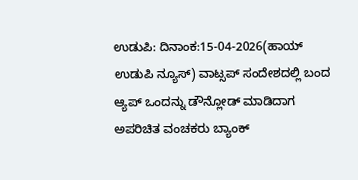ಉಡುಪಿ: ದಿನಾಂಕ:15-04-2026(ಹಾಯ್ ಉಡುಪಿ ನ್ಯೂಸ್) ವಾಟ್ಸಪ್ ಸಂದೇಶದಲ್ಲಿ ಬಂದ ಆ್ಯಪ್ ಒಂದನ್ನು ಡೌನ್ಲೋಡ್ ಮಾಡಿದಾಗ ಅಪರಿಚಿತ ವಂಚಕರು ಬ್ಯಾಂಕ್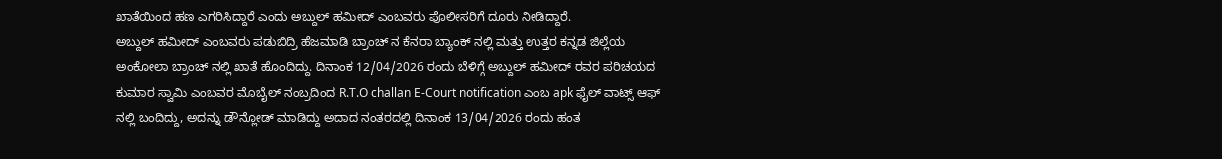ಖಾತೆಯಿಂದ ಹಣ ಎಗರಿಸಿದ್ದಾರೆ ಎಂದು ಅಬ್ದುಲ್ ಹಮೀದ್ ಎಂಬವರು ಪೊಲೀಸರಿಗೆ ದೂರು ನೀಡಿದ್ದಾರೆ.
ಅಬ್ದುಲ್ ಹಮೀದ್ ಎಂಬವರು ಪಡುಬಿದ್ರಿ ಹೆಜಮಾಡಿ ಬ್ರಾಂಚ್ ನ ಕೆನರಾ ಬ್ಯಾಂಕ್ ನಲ್ಲಿ ಮತ್ತು ಉತ್ತರ ಕನ್ನಡ ಜಿಲ್ಲೆಯ ಅಂಕೋಲಾ ಬ್ರಾಂಚ್ ನಲ್ಲಿ ಖಾತೆ ಹೊಂದಿದ್ದು. ದಿನಾಂಕ 12/04/2026 ರಂದು ಬೆಳಿಗ್ಗೆ ಅಬ್ದುಲ್ ಹಮೀದ್ ರವರ ಪರಿಚಯದ ಕುಮಾರ ಸ್ವಾಮಿ ಎಂಬವರ ಮೊಬೈಲ್ ನಂಬ್ರದಿಂದ R.T.O challan E-Court notification ಎಂಬ apk ಫೈಲ್ ವಾಟ್ಸ್ ಆಫ್ ನಲ್ಲಿ ಬಂದಿದ್ದು, ಅದನ್ನು ಡೌನ್ಲೋಡ್ ಮಾಡಿದ್ದು ಅದಾದ ನಂತರದಲ್ಲಿ ದಿನಾಂಕ 13/04/2026 ರಂದು ಹಂತ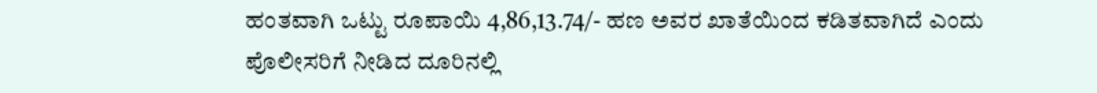ಹಂತವಾಗಿ ಒಟ್ಟು ರೂಪಾಯಿ 4,86,13.74/- ಹಣ ಅವರ ಖಾತೆಯಿಂದ ಕಡಿತವಾಗಿದೆ ಎಂದು ಪೊಲೀಸರಿಗೆ ನೀಡಿದ ದೂರಿನಲ್ಲಿ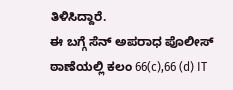ತಿಳಿಸಿದ್ದಾರೆ.
ಈ ಬಗ್ಗೆ ಸೆನ್ ಅಪರಾಧ ಪೊಲೀಸ್ ಠಾಣೆಯಲ್ಲಿ ಕಲಂ 66(c),66 (d) IT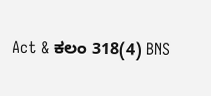Act & ಕಲಂ 318(4) BNS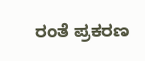ರಂತೆ ಪ್ರಕರಣ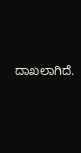ದಾಖಲಾಗಿದೆ.